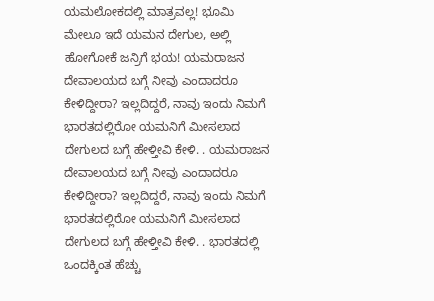ಯಮಲೋಕದಲ್ಲಿ ಮಾತ್ರವಲ್ಲ! ಭೂಮಿ ಮೇಲೂ ಇದೆ ಯಮನ ದೇಗುಲ, ಅಲ್ಲಿ ಹೋಗೋಕೆ ಜನ್ರಿಗೆ ಭಯ! ಯಮರಾಜನ ದೇವಾಲಯದ ಬಗ್ಗೆ ನೀವು ಎಂದಾದರೂ ಕೇಳಿದ್ದೀರಾ? ಇಲ್ಲದಿದ್ದರೆ, ನಾವು ಇಂದು ನಿಮಗೆ ಭಾರತದಲ್ಲಿರೋ ಯಮನಿಗೆ ಮೀಸಲಾದ ದೇಗುಲದ ಬಗ್ಗೆ ಹೇಳ್ತೀವಿ ಕೇಳಿ. . ಯಮರಾಜನ ದೇವಾಲಯದ ಬಗ್ಗೆ ನೀವು ಎಂದಾದರೂ ಕೇಳಿದ್ದೀರಾ? ಇಲ್ಲದಿದ್ದರೆ, ನಾವು ಇಂದು ನಿಮಗೆ ಭಾರತದಲ್ಲಿರೋ ಯಮನಿಗೆ ಮೀಸಲಾದ ದೇಗುಲದ ಬಗ್ಗೆ ಹೇಳ್ತೀವಿ ಕೇಳಿ. . ಭಾರತದಲ್ಲಿ ಒಂದಕ್ಕಿಂತ ಹೆಚ್ಚು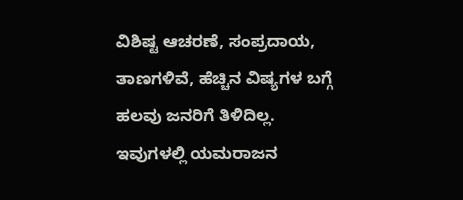ವಿಶಿಷ್ಟ ಆಚರಣೆ, ಸಂಪ್ರದಾಯ, ತಾಣಗಳಿವೆ, ಹೆಚ್ಚಿನ ವಿಷ್ಯಗಳ ಬಗ್ಗೆ ಹಲವು ಜನರಿಗೆ ತಿಳಿದಿಲ್ಲ. ಇವುಗಳಲ್ಲಿ ಯಮರಾಜನ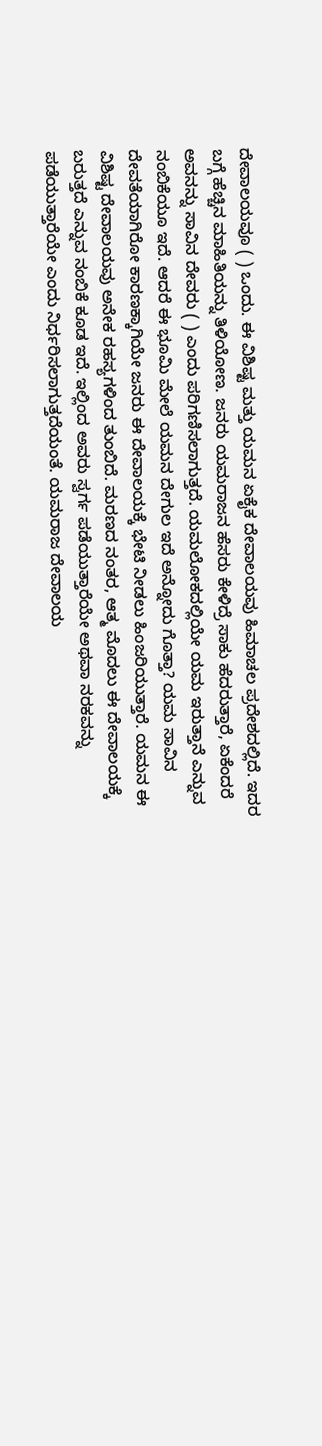ದೇವಾಲಯವೂ ( ) ಒಂದು. ಈ ವಿಶಿಷ್ಟ ಮತ್ತು ಯಮನ ಏಕೈಕ ದೇವಾಲಯವು ಹಿಮಾಚಲ ಪ್ರದೇಶದಲ್ಲಿದೆ. ಇದರ ಬಗ್ಗೆ ಹೆಚ್ಚಿನ ಮಾಹಿತಿಯನ್ನು ತಿಳಿಯೋಣ. ಜನರು ಯಮರಾಜನ ಹೆಸರು ಕೇಳಿದ್ರೆ ಸಾಕು ಹೆದರುತ್ತಾರೆ, ಏಕೆಂದರೆ ಅವನನ್ನು ಸಾವಿನ ದೇವರು ( ) ಎಂದು ಪರಿಗಣಿಸಲಾಗುತ್ತದೆ. ಯಮಲೋಕದಲ್ಲಿಯೇ ಯಮ ಇರುತ್ತಾನೆ ಎನ್ನುವ ನಂಬಿಕೆಯೂ ಇದೆ. ಆದರೆ ಈ ಭೂಮಿ ಮೇಲೆ ಯಮನ ದೇಗುಲ ಇದೆ ಅನ್ನೋದು ಗೊತ್ತಾ? ಯಮ ಸಾವಿನ ದೇವತೆಯಾಗಿರೋ ಕಾರಣಕ್ಕಾಗಿಯೇ ಜನರು ಈ ದೇವಾಲಯಕ್ಕೆ ಭೇಟಿ ನೀಡಲು ಹಿಂಜರಿಯುತ್ತಾರೆ. ಯಮನ ಈ ವಿಶಿಷ್ಟ ದೇವಾಲಯವು ಅನೇಕ ರಹಸ್ಯಗಳಿಂದ ತುಂಬಿದೆ. ಮರಣದ ನಂತರ, ಆತ್ಮ ಮೊದಲು ಈ ದೇವಾಲಯಕ್ಕೆ ಬರುತ್ತದೆ ಎನ್ನುವ ನಂಬಿಕೆ ಕೂಡ ಇದೆ. ಇಲ್ಲಿಂದ ಅವರು ಸ್ವರ್ಗ ಪಡೆಯುತ್ತಾರೆಯೇ ಅಥವಾ ನರಕವನ್ನು ಪಡೆಯುತ್ತಾರೆಯೇ ಎಂದು ನಿರ್ಧರಿಸಲಾಗುತ್ತದೆಯಂತೆ. ಯಮರಾಜ ದೇವಾಲಯ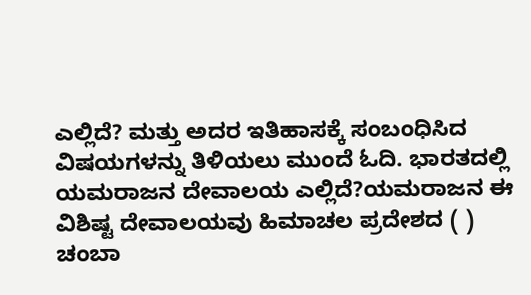ಎಲ್ಲಿದೆ? ಮತ್ತು ಅದರ ಇತಿಹಾಸಕ್ಕೆ ಸಂಬಂಧಿಸಿದ ವಿಷಯಗಳನ್ನು ತಿಳಿಯಲು ಮುಂದೆ ಓದಿ. ಭಾರತದಲ್ಲಿ ಯಮರಾಜನ ದೇವಾಲಯ ಎಲ್ಲಿದೆ?ಯಮರಾಜನ ಈ ವಿಶಿಷ್ಟ ದೇವಾಲಯವು ಹಿಮಾಚಲ ಪ್ರದೇಶದ ( ) ಚಂಬಾ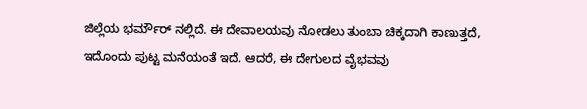ಜಿಲ್ಲೆಯ ಭರ್ಮೌರ್ ನಲ್ಲಿದೆ. ಈ ದೇವಾಲಯವು ನೋಡಲು ತುಂಬಾ ಚಿಕ್ಕದಾಗಿ ಕಾಣುತ್ತದೆ, ಇದೊಂದು ಪುಟ್ಟ ಮನೆಯಂತೆ ಇದೆ. ಆದರೆ, ಈ ದೇಗುಲದ ವೈಭವವು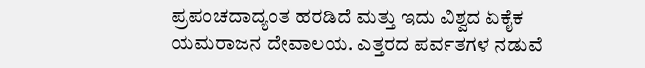ಪ್ರಪಂಚದಾದ್ಯಂತ ಹರಡಿದೆ ಮತ್ತು ಇದು ವಿಶ್ವದ ಏಕೈಕ ಯಮರಾಜನ ದೇವಾಲಯ. ಎತ್ತರದ ಪರ್ವತಗಳ ನಡುವೆ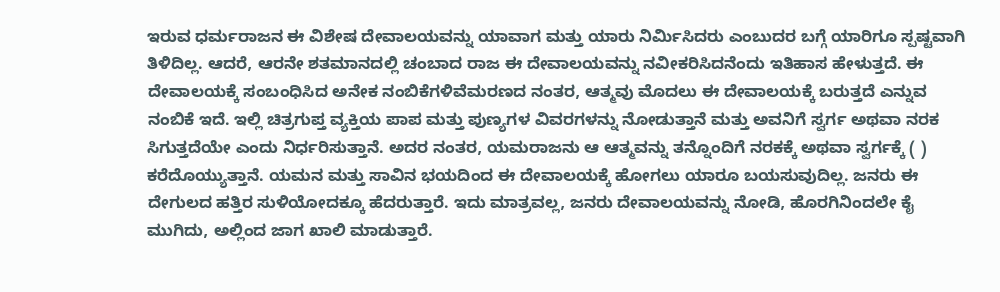ಇರುವ ಧರ್ಮರಾಜನ ಈ ವಿಶೇಷ ದೇವಾಲಯವನ್ನು ಯಾವಾಗ ಮತ್ತು ಯಾರು ನಿರ್ಮಿಸಿದರು ಎಂಬುದರ ಬಗ್ಗೆ ಯಾರಿಗೂ ಸ್ಪಷ್ಟವಾಗಿ ತಿಳಿದಿಲ್ಲ. ಆದರೆ, ಆರನೇ ಶತಮಾನದಲ್ಲಿ ಚಂಬಾದ ರಾಜ ಈ ದೇವಾಲಯವನ್ನು ನವೀಕರಿಸಿದನೆಂದು ಇತಿಹಾಸ ಹೇಳುತ್ತದೆ. ಈ ದೇವಾಲಯಕ್ಕೆ ಸಂಬಂಧಿಸಿದ ಅನೇಕ ನಂಬಿಕೆಗಳಿವೆಮರಣದ ನಂತರ, ಆತ್ಮವು ಮೊದಲು ಈ ದೇವಾಲಯಕ್ಕೆ ಬರುತ್ತದೆ ಎನ್ನುವ ನಂಬಿಕೆ ಇದೆ. ಇಲ್ಲಿ ಚಿತ್ರಗುಪ್ತ ವ್ಯಕ್ತಿಯ ಪಾಪ ಮತ್ತು ಪುಣ್ಯಗಳ ವಿವರಗಳನ್ನು ನೋಡುತ್ತಾನೆ ಮತ್ತು ಅವನಿಗೆ ಸ್ವರ್ಗ ಅಥವಾ ನರಕ ಸಿಗುತ್ತದೆಯೇ ಎಂದು ನಿರ್ಧರಿಸುತ್ತಾನೆ. ಅದರ ನಂತರ, ಯಮರಾಜನು ಆ ಆತ್ಮವನ್ನು ತನ್ನೊಂದಿಗೆ ನರಕಕ್ಕೆ ಅಥವಾ ಸ್ವರ್ಗಕ್ಕೆ ( ) ಕರೆದೊಯ್ಯುತ್ತಾನೆ. ಯಮನ ಮತ್ತು ಸಾವಿನ ಭಯದಿಂದ ಈ ದೇವಾಲಯಕ್ಕೆ ಹೋಗಲು ಯಾರೂ ಬಯಸುವುದಿಲ್ಲ. ಜನರು ಈ ದೇಗುಲದ ಹತ್ತಿರ ಸುಳಿಯೋದಕ್ಕೂ ಹೆದರುತ್ತಾರೆ. ಇದು ಮಾತ್ರವಲ್ಲ, ಜನರು ದೇವಾಲಯವನ್ನು ನೋಡಿ, ಹೊರಗಿನಿಂದಲೇ ಕೈ ಮುಗಿದು, ಅಲ್ಲಿಂದ ಜಾಗ ಖಾಲಿ ಮಾಡುತ್ತಾರೆ.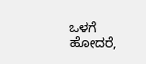ಒಳಗೆ ಹೋದರೆ,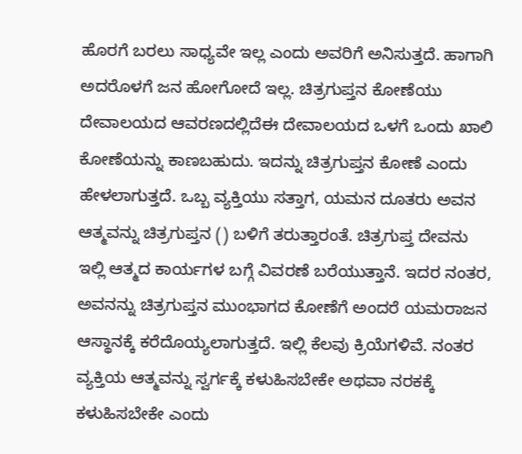ಹೊರಗೆ ಬರಲು ಸಾಧ್ಯವೇ ಇಲ್ಲ ಎಂದು ಅವರಿಗೆ ಅನಿಸುತ್ತದೆ. ಹಾಗಾಗಿ ಅದರೊಳಗೆ ಜನ ಹೋಗೋದೆ ಇಲ್ಲ. ಚಿತ್ರಗುಪ್ತನ ಕೋಣೆಯು ದೇವಾಲಯದ ಆವರಣದಲ್ಲಿದೆಈ ದೇವಾಲಯದ ಒಳಗೆ ಒಂದು ಖಾಲಿ ಕೋಣೆಯನ್ನು ಕಾಣಬಹುದು. ಇದನ್ನು ಚಿತ್ರಗುಪ್ತನ ಕೋಣೆ ಎಂದು ಹೇಳಲಾಗುತ್ತದೆ. ಒಬ್ಬ ವ್ಯಕ್ತಿಯು ಸತ್ತಾಗ, ಯಮನ ದೂತರು ಅವನ ಆತ್ಮವನ್ನು ಚಿತ್ರಗುಪ್ತನ () ಬಳಿಗೆ ತರುತ್ತಾರಂತೆ. ಚಿತ್ರಗುಪ್ತ ದೇವನು ಇಲ್ಲಿ ಆತ್ಮದ ಕಾರ್ಯಗಳ ಬಗ್ಗೆ ವಿವರಣೆ ಬರೆಯುತ್ತಾನೆ. ಇದರ ನಂತರ, ಅವನನ್ನು ಚಿತ್ರಗುಪ್ತನ ಮುಂಭಾಗದ ಕೋಣೆಗೆ ಅಂದರೆ ಯಮರಾಜನ ಆಸ್ಥಾನಕ್ಕೆ ಕರೆದೊಯ್ಯಲಾಗುತ್ತದೆ. ಇಲ್ಲಿ ಕೆಲವು ಕ್ರಿಯೆಗಳಿವೆ. ನಂತರ ವ್ಯಕ್ತಿಯ ಆತ್ಮವನ್ನು ಸ್ವರ್ಗಕ್ಕೆ ಕಳುಹಿಸಬೇಕೇ ಅಥವಾ ನರಕಕ್ಕೆ ಕಳುಹಿಸಬೇಕೇ ಎಂದು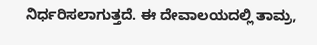ನಿರ್ಧರಿಸಲಾಗುತ್ತದೆ. ಈ ದೇವಾಲಯದಲ್ಲಿ ತಾಮ್ರ,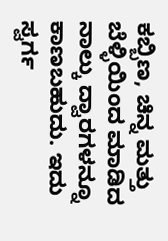ಕಬ್ಬಿಣ, ಚಿನ್ನ ಮತ್ತು ಬೆಳ್ಳಿಯಿಂದ ಮಾಡಿದ ನಾಲ್ಕು ದ್ವಾರಗಳನ್ನೂ ಕಾಣಬಹುದು. ಇದು ಸ್ವರ್ಗ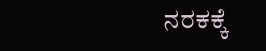ನರಕಕ್ಕೆ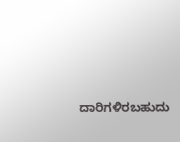ದಾರಿಗಳಿರಬಹುದು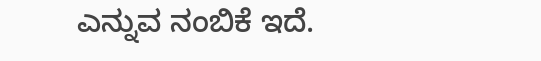ಎನ್ನುವ ನಂಬಿಕೆ ಇದೆ.